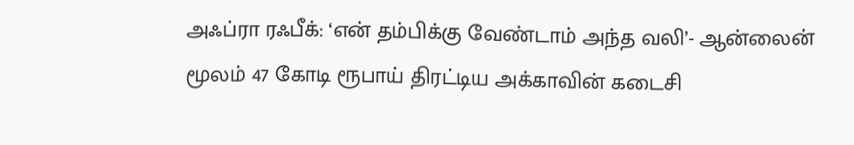அஃப்ரா ரஃபீக்: ‘என் தம்பிக்கு வேண்டாம் அந்த வலி’- ஆன்லைன் மூலம் 47 கோடி ரூபாய் திரட்டிய அக்காவின் கடைசி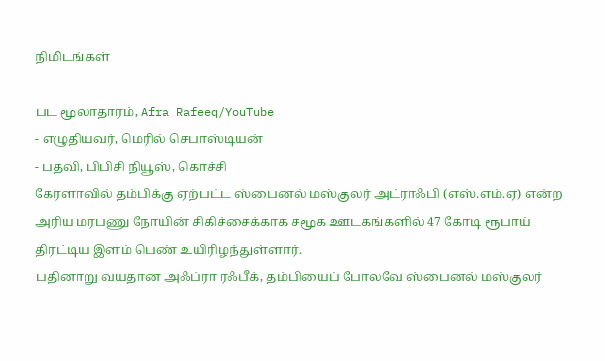நிமிடங்கள்

பட மூலாதாரம், Afra Rafeeq/YouTube
- எழுதியவர், மெரில் செபாஸ்டியன்
- பதவி, பிபிசி நியூஸ், கொச்சி
கேரளாவில் தம்பிக்கு ஏற்பட்ட ஸ்பைனல் மஸ்குலர் அட்ராஃபி (எஸ்.எம்.ஏ) என்ற அரிய மரபணு நோயின் சிகிச்சைக்காக சமூக ஊடகங்களில் 47 கோடி ரூபாய் திரட்டிய இளம் பெண் உயிரிழந்துள்ளார்.
பதினாறு வயதான அஃப்ரா ரஃபீக், தம்பியைப் போலவே ஸ்பைனல் மஸ்குலர்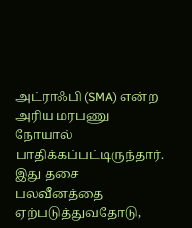அட்ராஃபி (SMA) என்ற அரிய மரபணு நோயால் பாதிக்கப்பட்டிருந்தார். இது தசை பலவீனத்தை ஏற்படுத்துவதோடு,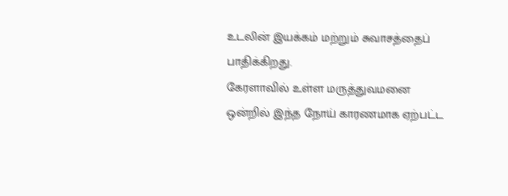உடலின் இயக்கம் மற்றும் சுவாசத்தைப் பாதிக்கிறது.
கேரளாவில் உள்ள மருத்துவமனை ஒன்றில் இந்த நோய் காரணமாக ஏற்பட்ட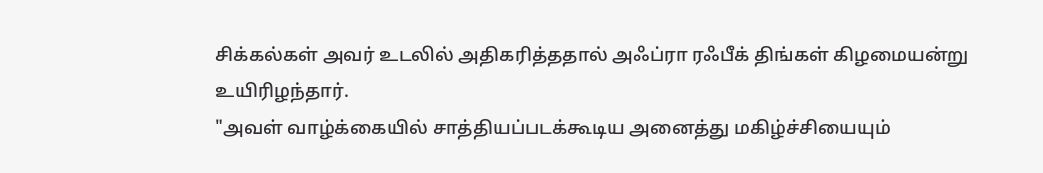சிக்கல்கள் அவர் உடலில் அதிகரித்ததால் அஃப்ரா ரஃபீக் திங்கள் கிழமையன்று உயிரிழந்தார்.
"அவள் வாழ்க்கையில் சாத்தியப்படக்கூடிய அனைத்து மகிழ்ச்சியையும்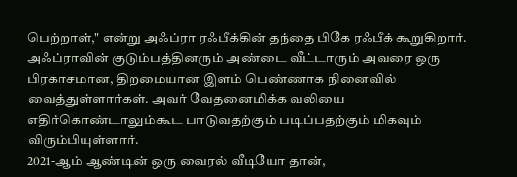பெற்றாள்," என்று அஃப்ரா ரஃபீக்கின் தந்தை பிகே ரஃபீக் கூறுகிறார்.
அஃப்ராவின் குடும்பத்தினரும் அண்டை வீட்டாரும் அவரை ஒரு பிரகாசமான, திறமையான இளம் பெண்ணாக நினைவில் வைத்துள்ளார்கள். அவர் வேதனைமிக்க வலியை எதிர்கொண்டாலும்கூட பாடுவதற்கும் படிப்பதற்கும் மிகவும் விரும்பியுள்ளார்.
2021-ஆம் ஆண்டின் ஒரு வைரல் வீடியோ தான்,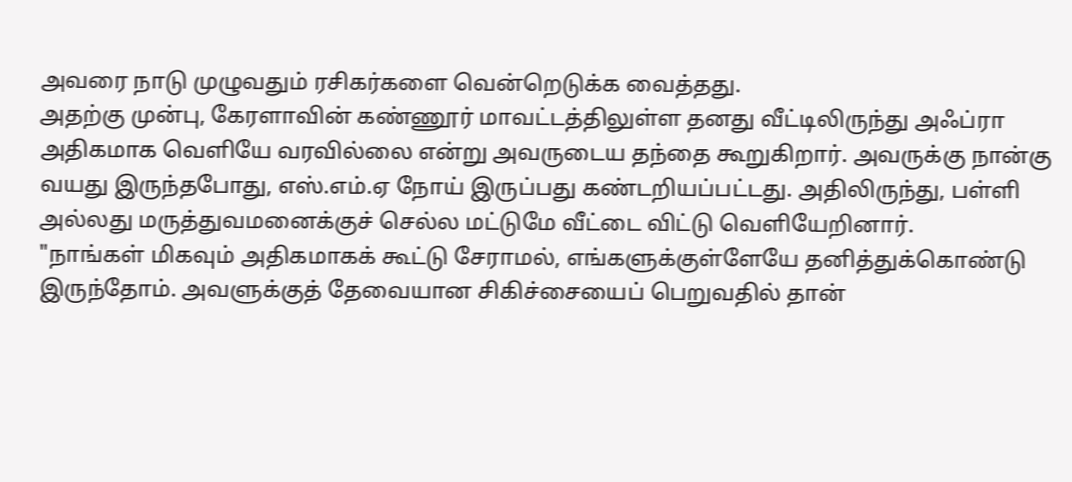அவரை நாடு முழுவதும் ரசிகர்களை வென்றெடுக்க வைத்தது.
அதற்கு முன்பு, கேரளாவின் கண்ணூர் மாவட்டத்திலுள்ள தனது வீட்டிலிருந்து அஃப்ரா அதிகமாக வெளியே வரவில்லை என்று அவருடைய தந்தை கூறுகிறார். அவருக்கு நான்கு வயது இருந்தபோது, எஸ்.எம்.ஏ நோய் இருப்பது கண்டறியப்பட்டது. அதிலிருந்து, பள்ளி அல்லது மருத்துவமனைக்குச் செல்ல மட்டுமே வீட்டை விட்டு வெளியேறினார்.
"நாங்கள் மிகவும் அதிகமாகக் கூட்டு சேராமல், எங்களுக்குள்ளேயே தனித்துக்கொண்டு இருந்தோம். அவளுக்குத் தேவையான சிகிச்சையைப் பெறுவதில் தான்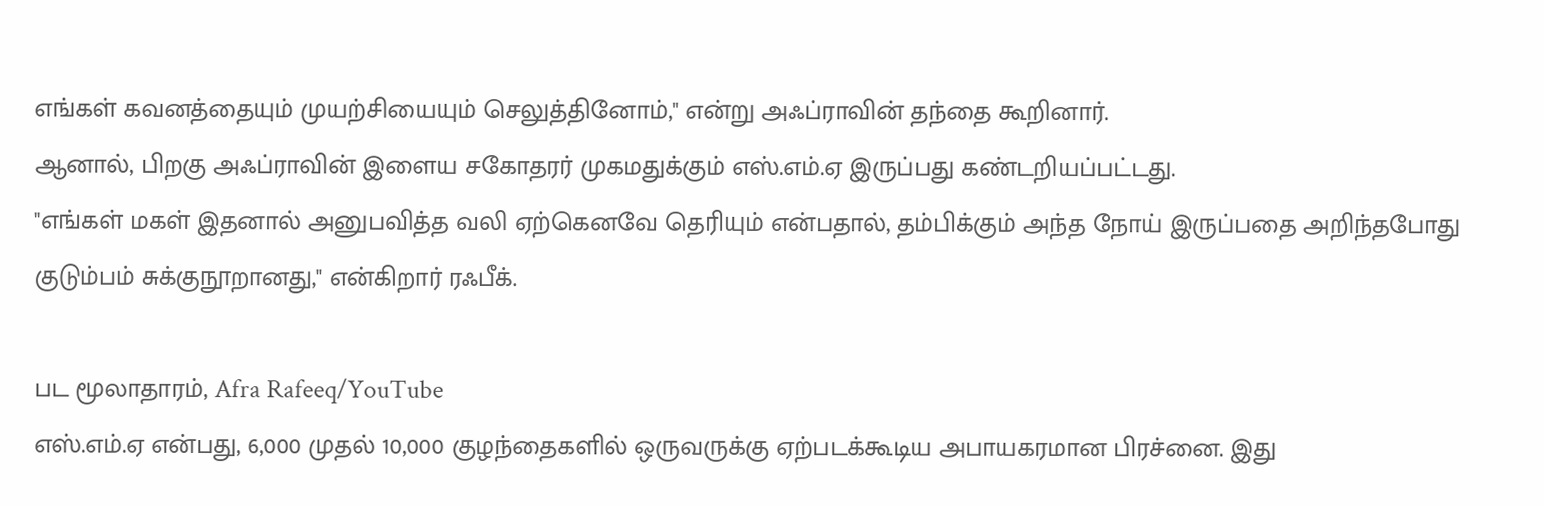எங்கள் கவனத்தையும் முயற்சியையும் செலுத்தினோம்," என்று அஃப்ராவின் தந்தை கூறினார்.
ஆனால், பிறகு அஃப்ராவின் இளைய சகோதரர் முகமதுக்கும் எஸ்.எம்.ஏ இருப்பது கண்டறியப்பட்டது.
"எங்கள் மகள் இதனால் அனுபவித்த வலி ஏற்கெனவே தெரியும் என்பதால், தம்பிக்கும் அந்த நோய் இருப்பதை அறிந்தபோது குடும்பம் சுக்குநூறானது," என்கிறார் ரஃபீக்.

பட மூலாதாரம், Afra Rafeeq/YouTube
எஸ்.எம்.ஏ என்பது, 6,000 முதல் 10,000 குழந்தைகளில் ஒருவருக்கு ஏற்படக்கூடிய அபாயகரமான பிரச்னை. இது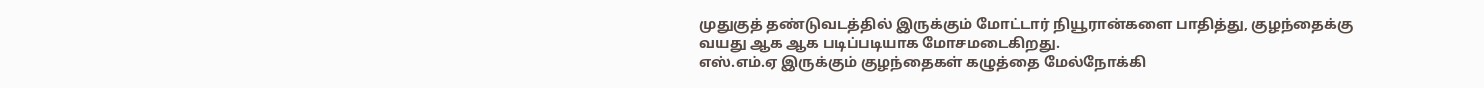முதுகுத் தண்டுவடத்தில் இருக்கும் மோட்டார் நியூரான்களை பாதித்து, குழந்தைக்கு வயது ஆக ஆக படிப்படியாக மோசமடைகிறது.
எஸ்.எம்.ஏ இருக்கும் குழந்தைகள் கழுத்தை மேல்நோக்கி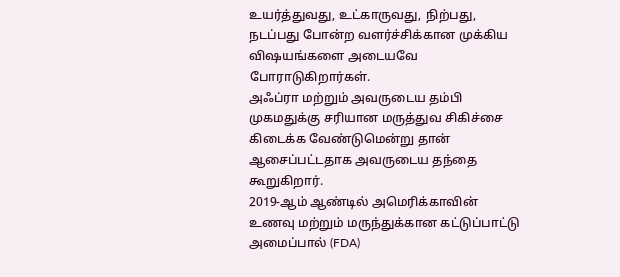உயர்த்துவது, உட்காருவது, நிற்பது, நடப்பது போன்ற வளர்ச்சிக்கான முக்கிய விஷயங்களை அடையவே போராடுகிறார்கள்.
அஃப்ரா மற்றும் அவருடைய தம்பி முகமதுக்கு சரியான மருத்துவ சிகிச்சை கிடைக்க வேண்டுமென்று தான் ஆசைப்பட்டதாக அவருடைய தந்தை கூறுகிறார்.
2019-ஆம் ஆண்டில் அமெரிக்காவின் உணவு மற்றும் மருந்துக்கான கட்டுப்பாட்டு அமைப்பால் (FDA)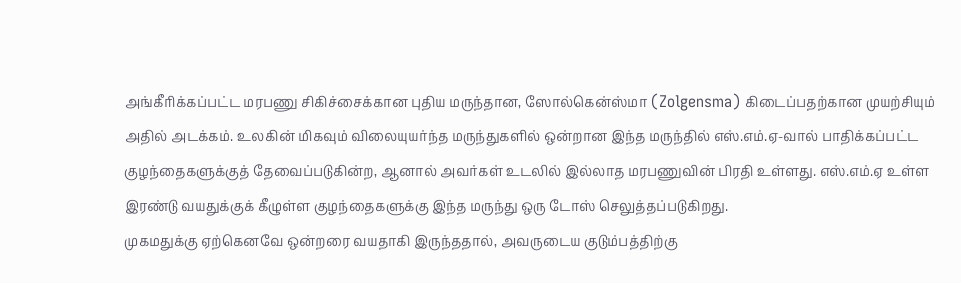அங்கீரிக்கப்பட்ட மரபணு சிகிச்சைக்கான புதிய மருந்தான, ஸோல்கென்ஸ்மா (Zolgensma) கிடைப்பதற்கான முயற்சியும் அதில் அடக்கம். உலகின் மிகவும் விலையுயர்ந்த மருந்துகளில் ஒன்றான இந்த மருந்தில் எஸ்.எம்.ஏ-வால் பாதிக்கப்பட்ட குழந்தைகளுக்குத் தேவைப்படுகின்ற, ஆனால் அவர்கள் உடலில் இல்லாத மரபணுவின் பிரதி உள்ளது. எஸ்.எம்.ஏ உள்ள இரண்டு வயதுக்குக் கீழுள்ள குழந்தைகளுக்கு இந்த மருந்து ஒரு டோஸ் செலுத்தப்படுகிறது.
முகமதுக்கு ஏற்கெனவே ஒன்றரை வயதாகி இருந்ததால், அவருடைய குடும்பத்திற்கு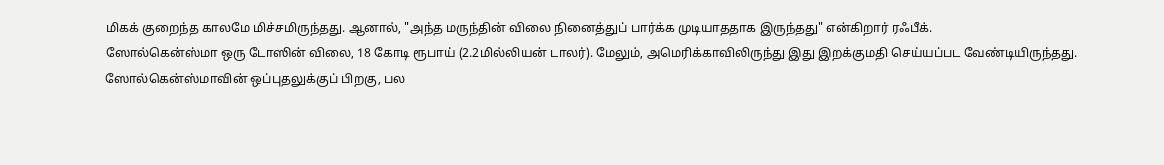மிகக் குறைந்த காலமே மிச்சமிருந்தது. ஆனால், "அந்த மருந்தின் விலை நினைத்துப் பார்க்க முடியாததாக இருந்தது" என்கிறார் ரஃபீக்.
ஸோல்கென்ஸ்மா ஒரு டோஸின் விலை, 18 கோடி ரூபாய் (2.2மில்லியன் டாலர்). மேலும், அமெரிக்காவிலிருந்து இது இறக்குமதி செய்யப்பட வேண்டியிருந்தது.
ஸோல்கென்ஸ்மாவின் ஒப்புதலுக்குப் பிறகு, பல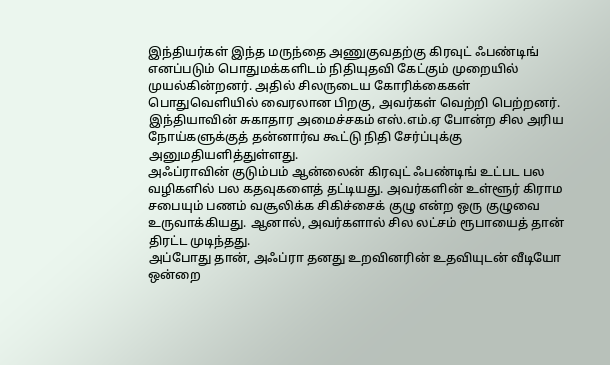இந்தியர்கள் இந்த மருந்தை அணுகுவதற்கு கிரவுட் ஃபண்டிங் எனப்படும் பொதுமக்களிடம் நிதியுதவி கேட்கும் முறையில் முயல்கின்றனர். அதில் சிலருடைய கோரிக்கைகள் பொதுவெளியில் வைரலான பிறகு, அவர்கள் வெற்றி பெற்றனர். இந்தியாவின் சுகாதார அமைச்சகம் எஸ்.எம்.ஏ போன்ற சில அரிய நோய்களுக்குத் தன்னார்வ கூட்டு நிதி சேர்ப்புக்கு அனுமதியளித்துள்ளது.
அஃப்ராவின் குடும்பம் ஆன்லைன் கிரவுட் ஃபண்டிங் உட்பட பல வழிகளில் பல கதவுகளைத் தட்டியது. அவர்களின் உள்ளூர் கிராம சபையும் பணம் வசூலிக்க சிகிச்சைக் குழு என்ற ஒரு குழுவை உருவாக்கியது. ஆனால், அவர்களால் சில லட்சம் ரூபாயைத் தான் திரட்ட முடிந்தது.
அப்போது தான், அஃப்ரா தனது உறவினரின் உதவியுடன் வீடியோ ஒன்றை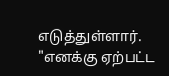எடுத்துள்ளார்.
"எனக்கு ஏற்பட்ட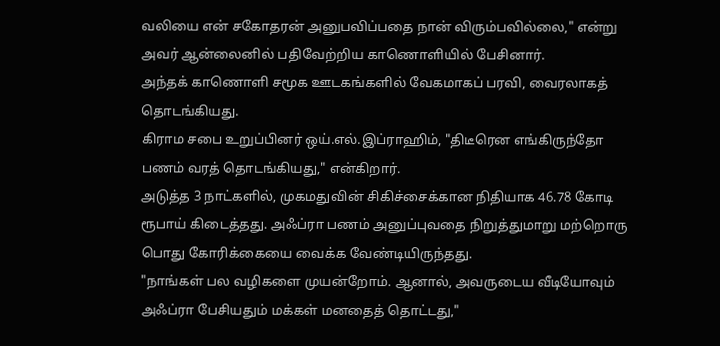வலியை என் சகோதரன் அனுபவிப்பதை நான் விரும்பவில்லை," என்று அவர் ஆன்லைனில் பதிவேற்றிய காணொளியில் பேசினார்.
அந்தக் காணொளி சமூக ஊடகங்களில் வேகமாகப் பரவி, வைரலாகத் தொடங்கியது.
கிராம சபை உறுப்பினர் ஒய்.எல்.இப்ராஹிம், "திடீரென எங்கிருந்தோ பணம் வரத் தொடங்கியது," என்கிறார்.
அடுத்த 3 நாட்களில், முகமதுவின் சிகிச்சைக்கான நிதியாக 46.78 கோடி ரூபாய் கிடைத்தது. அஃப்ரா பணம் அனுப்புவதை நிறுத்துமாறு மற்றொரு பொது கோரிக்கையை வைக்க வேண்டியிருந்தது.
"நாங்கள் பல வழிகளை முயன்றோம். ஆனால், அவருடைய வீடியோவும் அஃப்ரா பேசியதும் மக்கள் மனதைத் தொட்டது,"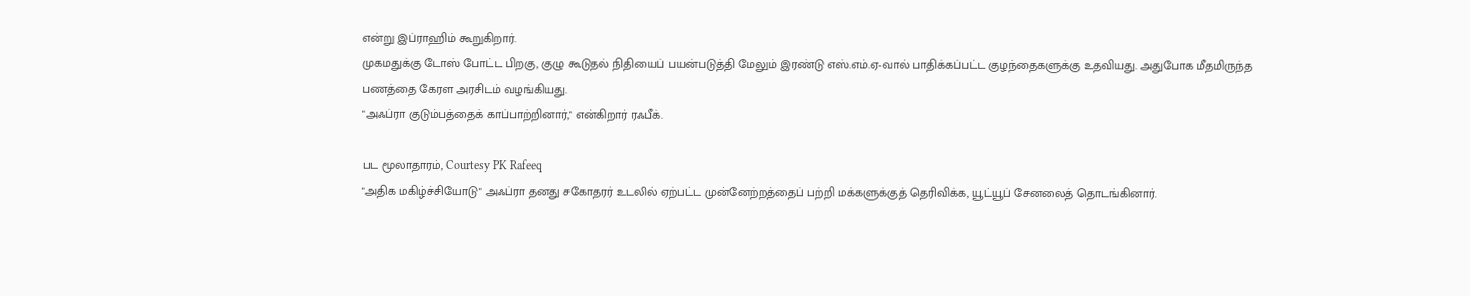என்று இப்ராஹிம் கூறுகிறார்.
முகமதுக்கு டோஸ் போட்ட பிறகு, குழு கூடுதல் நிதியைப் பயன்படுத்தி மேலும் இரண்டு எஸ்.எம்.ஏ-வால் பாதிக்கப்பட்ட குழந்தைகளுக்கு உதவியது. அதுபோக மீதமிருந்த பணத்தை கேரள அரசிடம் வழங்கியது.
"அஃப்ரா குடும்பத்தைக் காப்பாற்றினார்," என்கிறார் ரஃபீக்.

பட மூலாதாரம், Courtesy PK Rafeeq
"அதிக மகிழ்ச்சியோடு" அஃப்ரா தனது சகோதரர் உடலில் ஏற்பட்ட முன்னேற்றத்தைப் பற்றி மக்களுக்குத் தெரிவிக்க, யூட்யூப் சேனலைத் தொடங்கினார்.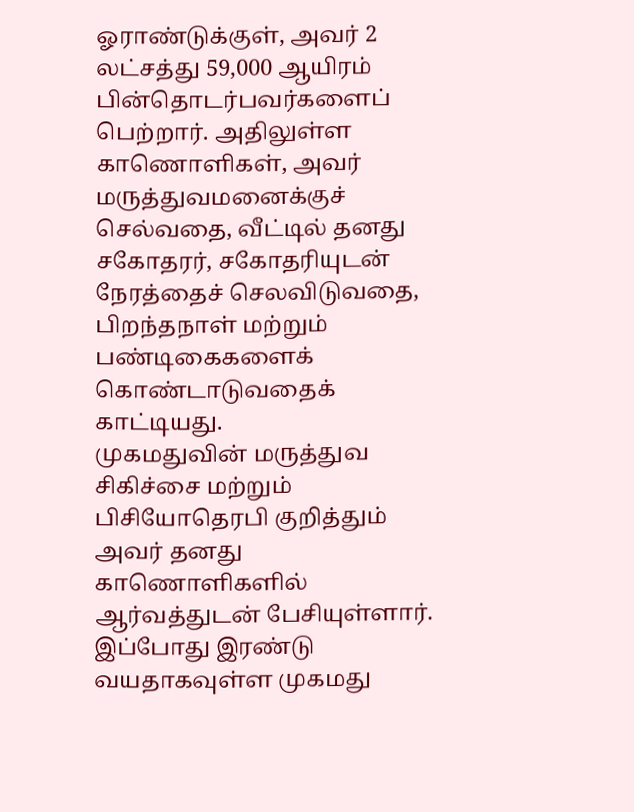ஓராண்டுக்குள், அவர் 2 லட்சத்து 59,000 ஆயிரம் பின்தொடர்பவர்களைப் பெற்றார். அதிலுள்ள காணொளிகள், அவர் மருத்துவமனைக்குச் செல்வதை, வீட்டில் தனது சகோதரர், சகோதரியுடன் நேரத்தைச் செலவிடுவதை, பிறந்தநாள் மற்றும் பண்டிகைகளைக் கொண்டாடுவதைக் காட்டியது.
முகமதுவின் மருத்துவ சிகிச்சை மற்றும் பிசியோதெரபி குறித்தும் அவர் தனது காணொளிகளில் ஆர்வத்துடன் பேசியுள்ளார்.
இப்போது இரண்டு வயதாகவுள்ள முகமது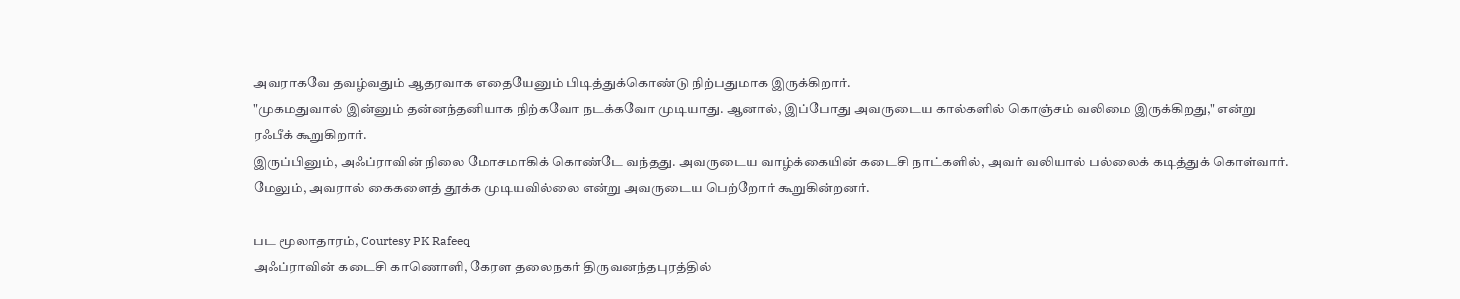அவராகவே தவழ்வதும் ஆதரவாக எதையேனும் பிடித்துக்கொண்டு நிற்பதுமாக இருக்கிறார்.
"முகமதுவால் இன்னும் தன்னந்தனியாக நிற்கவோ நடக்கவோ முடியாது. ஆனால், இப்போது அவருடைய கால்களில் கொஞ்சம் வலிமை இருக்கிறது," என்று ரஃபீக் கூறுகிறார்.
இருப்பினும், அஃப்ராவின் நிலை மோசமாகிக் கொண்டே வந்தது. அவருடைய வாழ்க்கையின் கடைசி நாட்களில், அவர் வலியால் பல்லைக் கடித்துக் கொள்வார். மேலும், அவரால் கைகளைத் தூக்க முடியவில்லை என்று அவருடைய பெற்றோர் கூறுகின்றனர்.

பட மூலாதாரம், Courtesy PK Rafeeq
அஃப்ராவின் கடைசி காணொளி, கேரள தலைநகர் திருவனந்தபுரத்தில்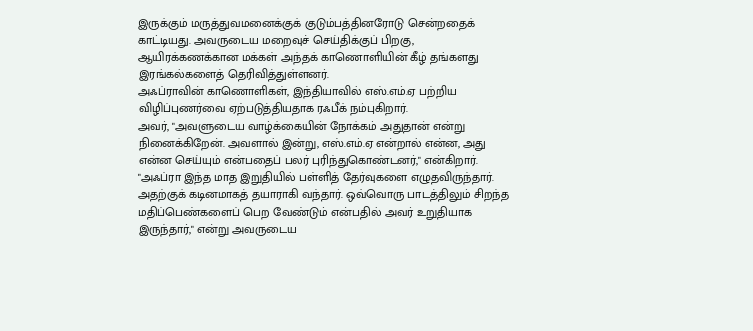இருக்கும் மருத்துவமனைக்குக் குடும்பத்தினரோடு சென்றதைக் காட்டியது. அவருடைய மறைவுச் செய்திக்குப் பிறகு, ஆயிரக்கணக்கான மக்கள் அந்தக் காணொளியின் கீழ் தங்களது இரங்கல்களைத் தெரிவித்துள்ளனர்.
அஃப்ராவின் காணொளிகள், இந்தியாவில் எஸ்.எம்.ஏ பற்றிய விழிப்புணர்வை ஏற்படுத்தியதாக ரஃபீக் நம்புகிறார்.
அவர், "அவளுடைய வாழ்க்கையின் நோக்கம் அதுதான் என்று நினைக்கிறேன். அவளால் இன்று, எஸ்.எம்.ஏ என்றால் என்ன, அது என்ன செய்யும் என்பதைப் பலர் புரிந்துகொண்டனர்," என்கிறார்.
"அஃப்ரா இந்த மாத இறுதியில் பள்ளித் தேர்வுகளை எழுதவிருந்தார். அதற்குக் கடினமாகத் தயாராகி வந்தார். ஒவ்வொரு பாடத்திலும் சிறந்த மதிப்பெண்களைப் பெற வேண்டும் என்பதில் அவர் உறுதியாக இருந்தார்," என்று அவருடைய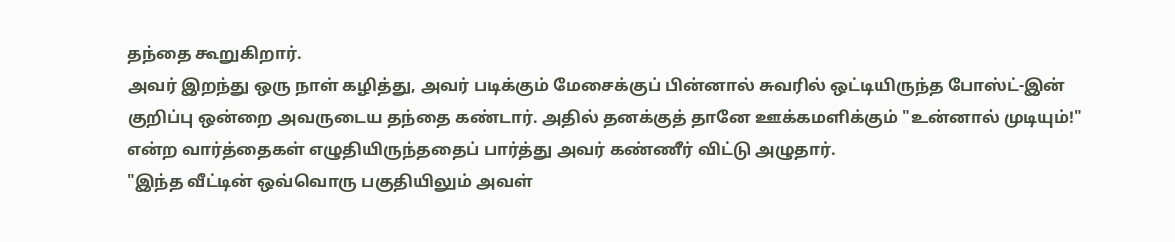தந்தை கூறுகிறார்.
அவர் இறந்து ஒரு நாள் கழித்து, அவர் படிக்கும் மேசைக்குப் பின்னால் சுவரில் ஒட்டியிருந்த போஸ்ட்-இன் குறிப்பு ஒன்றை அவருடைய தந்தை கண்டார். அதில் தனக்குத் தானே ஊக்கமளிக்கும் "உன்னால் முடியும்!" என்ற வார்த்தைகள் எழுதியிருந்ததைப் பார்த்து அவர் கண்ணீர் விட்டு அழுதார்.
"இந்த வீட்டின் ஒவ்வொரு பகுதியிலும் அவள்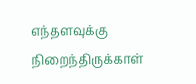எந்தளவுக்கு நிறைந்திருக்காள்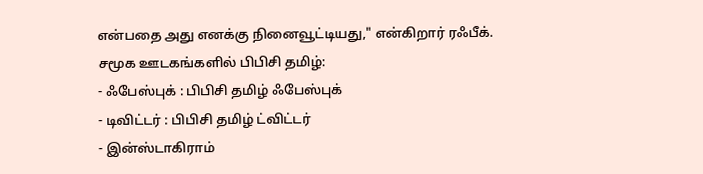என்பதை அது எனக்கு நினைவூட்டியது," என்கிறார் ரஃபீக்.
சமூக ஊடகங்களில் பிபிசி தமிழ்:
- ஃபேஸ்புக் : பிபிசி தமிழ் ஃபேஸ்புக்
- டிவிட்டர் : பிபிசி தமிழ் ட்விட்டர்
- இன்ஸ்டாகிராம்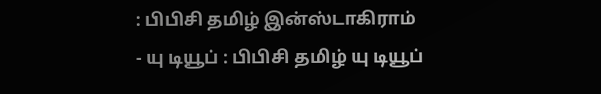: பிபிசி தமிழ் இன்ஸ்டாகிராம்
- யு டியூப் : பிபிசி தமிழ் யு டியூப்